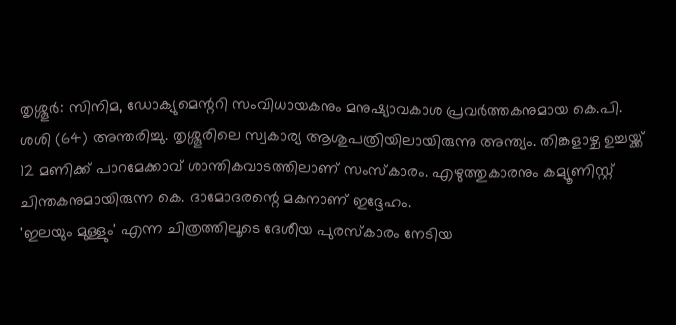തൃശ്ശൂർ: സിനിമ, ഡോക്യുമെന്ററി സംവിധായകനും മനുഷ്യാവകാശ പ്രവർത്തകനുമായ കെ.പി. ശശി (64) അന്തരിച്ചു. തൃശ്ശൂരിലെ സ്വകാര്യ ആശുപത്രിയിലായിരുന്നു അന്ത്യം. തിങ്കളാഴ്ച ഉച്ചയ്ക്ക് 12 മണിക്ക് പാറമേക്കാവ് ശാന്തികവാടത്തിലാണ് സംസ്കാരം. എഴുത്തുകാരനും കമ്യൂണിസ്റ്റ് ചിന്തകനുമായിരുന്ന കെ. ദാമോദരന്റെ മകനാണ് ഇദ്ദേഹം.
'ഇലയും മുള്ളും' എന്ന ചിത്രത്തിലൂടെ ദേശീയ പുരസ്കാരം നേടിയ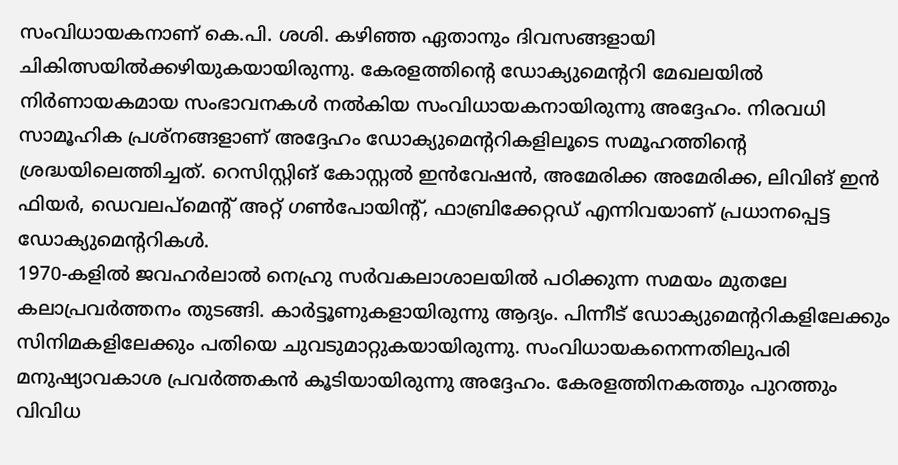സംവിധായകനാണ് കെ.പി. ശശി. കഴിഞ്ഞ ഏതാനും ദിവസങ്ങളായി ചികിത്സയിൽക്കഴിയുകയായിരുന്നു. കേരളത്തിന്റെ ഡോക്യുമെന്ററി മേഖലയിൽ നിർണായകമായ സംഭാവനകൾ നൽകിയ സംവിധായകനായിരുന്നു അദ്ദേഹം. നിരവധി സാമൂഹിക പ്രശ്നങ്ങളാണ് അദ്ദേഹം ഡോക്യുമെന്ററികളിലൂടെ സമൂഹത്തിന്റെ ശ്രദ്ധയിലെത്തിച്ചത്. റെസിസ്റ്റിങ് കോസ്റ്റൽ ഇൻവേഷൻ, അമേരിക്ക അമേരിക്ക, ലിവിങ് ഇൻ ഫിയർ, ഡെവലപ്മെന്റ് അറ്റ് ഗൺപോയിന്റ്, ഫാബ്രിക്കേറ്റഡ് എന്നിവയാണ് പ്രധാനപ്പെട്ട ഡോക്യുമെന്ററികൾ.
1970-കളിൽ ജവഹർലാൽ നെഹ്രു സർവകലാശാലയിൽ പഠിക്കുന്ന സമയം മുതലേ കലാപ്രവർത്തനം തുടങ്ങി. കാർട്ടൂണുകളായിരുന്നു ആദ്യം. പിന്നീട് ഡോക്യുമെന്ററികളിലേക്കും സിനിമകളിലേക്കും പതിയെ ചുവടുമാറ്റുകയായിരുന്നു. സംവിധായകനെന്നതിലുപരി മനുഷ്യാവകാശ പ്രവർത്തകൻ കൂടിയായിരുന്നു അദ്ദേഹം. കേരളത്തിനകത്തും പുറത്തും വിവിധ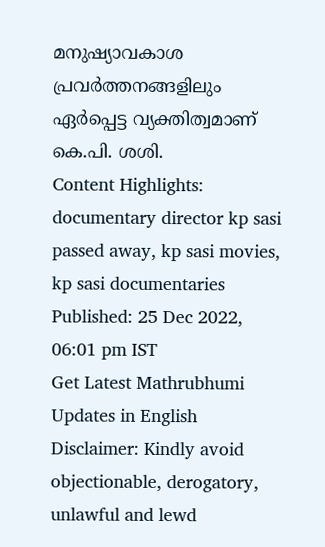മനുഷ്യാവകാശ പ്രവർത്തനങ്ങളിലും ഏർപ്പെട്ട വ്യക്തിത്വമാണ് കെ.പി. ശശി.
Content Highlights: documentary director kp sasi passed away, kp sasi movies, kp sasi documentaries
Published: 25 Dec 2022, 06:01 pm IST
Get Latest Mathrubhumi Updates in English
Disclaimer: Kindly avoid objectionable, derogatory, unlawful and lewd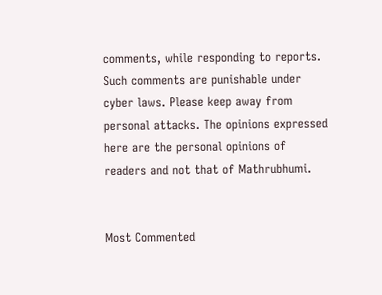comments, while responding to reports. Such comments are punishable under cyber laws. Please keep away from personal attacks. The opinions expressed here are the personal opinions of readers and not that of Mathrubhumi.


Most Commented